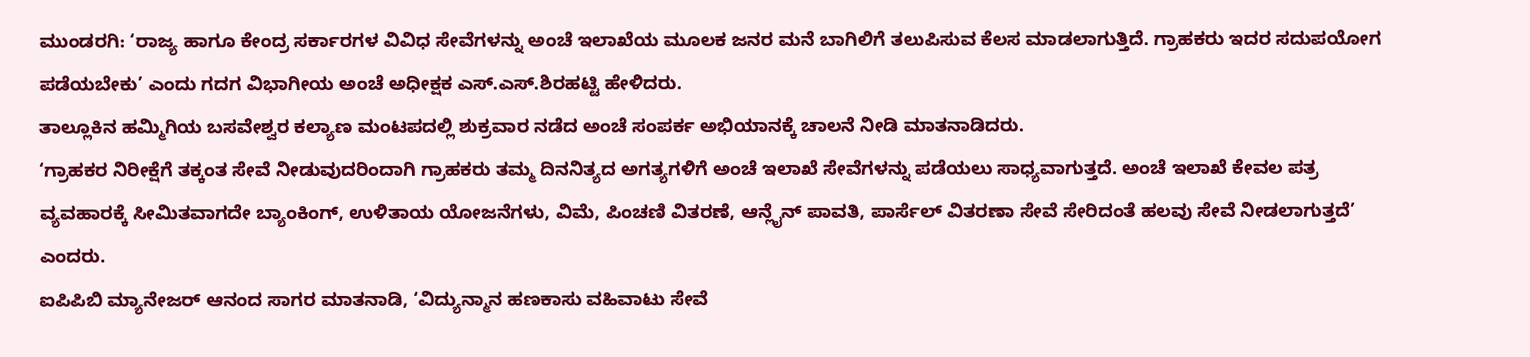ಮುಂಡರಗಿ: ‘ರಾಜ್ಯ ಹಾಗೂ ಕೇಂದ್ರ ಸರ್ಕಾರಗಳ ವಿವಿಧ ಸೇವೆಗಳನ್ನು ಅಂಚೆ ಇಲಾಖೆಯ ಮೂಲಕ ಜನರ ಮನೆ ಬಾಗಿಲಿಗೆ ತಲುಪಿಸುವ ಕೆಲಸ ಮಾಡಲಾಗುತ್ತಿದೆ. ಗ್ರಾಹಕರು ಇದರ ಸದುಪಯೋಗ ಪಡೆಯಬೇಕು’ ಎಂದು ಗದಗ ವಿಭಾಗೀಯ ಅಂಚೆ ಅಧೀಕ್ಷಕ ಎಸ್.ಎಸ್.ಶಿರಹಟ್ಟಿ ಹೇಳಿದರು.
ತಾಲ್ಲೂಕಿನ ಹಮ್ಮಿಗಿಯ ಬಸವೇಶ್ವರ ಕಲ್ಯಾಣ ಮಂಟಪದಲ್ಲಿ ಶುಕ್ರವಾರ ನಡೆದ ಅಂಚೆ ಸಂಪರ್ಕ ಅಭಿಯಾನಕ್ಕೆ ಚಾಲನೆ ನೀಡಿ ಮಾತನಾಡಿದರು.
‘ಗ್ರಾಹಕರ ನಿರೀಕ್ಷೆಗೆ ತಕ್ಕಂತ ಸೇವೆ ನೀಡುವುದರಿಂದಾಗಿ ಗ್ರಾಹಕರು ತಮ್ಮ ದಿನನಿತ್ಯದ ಅಗತ್ಯಗಳಿಗೆ ಅಂಚೆ ಇಲಾಖೆ ಸೇವೆಗಳನ್ನು ಪಡೆಯಲು ಸಾಧ್ಯವಾಗುತ್ತದೆ. ಅಂಚೆ ಇಲಾಖೆ ಕೇವಲ ಪತ್ರ ವ್ಯವಹಾರಕ್ಕೆ ಸೀಮಿತವಾಗದೇ ಬ್ಯಾಂಕಿಂಗ್, ಉಳಿತಾಯ ಯೋಜನೆಗಳು, ವಿಮೆ, ಪಿಂಚಣಿ ವಿತರಣೆ, ಆನ್ಲೈನ್ ಪಾವತಿ, ಪಾರ್ಸೆಲ್ ವಿತರಣಾ ಸೇವೆ ಸೇರಿದಂತೆ ಹಲವು ಸೇವೆ ನೀಡಲಾಗುತ್ತದೆ’ ಎಂದರು.
ಐಪಿಪಿಬಿ ಮ್ಯಾನೇಜರ್ ಆನಂದ ಸಾಗರ ಮಾತನಾಡಿ, ‘ವಿದ್ಯುನ್ಮಾನ ಹಣಕಾಸು ವಹಿವಾಟು ಸೇವೆ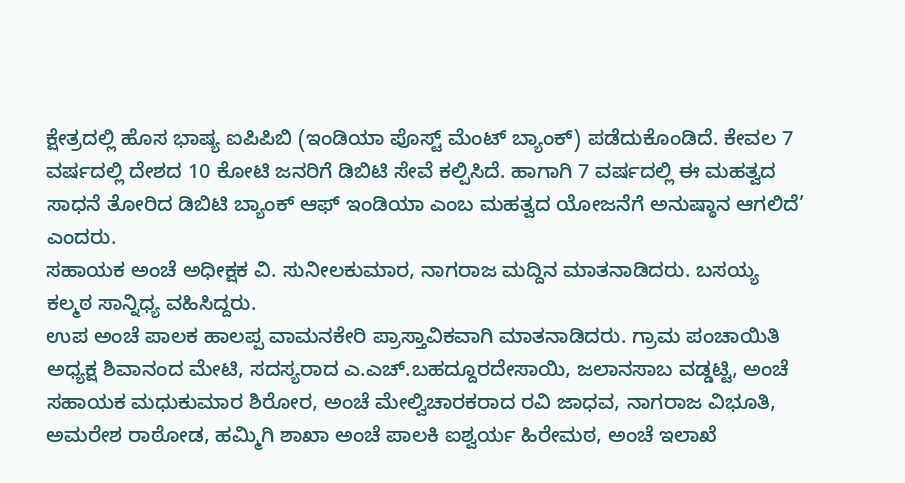ಕ್ಷೇತ್ರದಲ್ಲಿ ಹೊಸ ಭಾಷ್ಯ ಐಪಿಪಿಬಿ (ಇಂಡಿಯಾ ಪೊಸ್ಟ್ ಮೆಂಟ್ ಬ್ಯಾಂಕ್) ಪಡೆದುಕೊಂಡಿದೆ. ಕೇವಲ 7 ವರ್ಷದಲ್ಲಿ ದೇಶದ 10 ಕೋಟಿ ಜನರಿಗೆ ಡಿಬಿಟಿ ಸೇವೆ ಕಲ್ಪಿಸಿದೆ. ಹಾಗಾಗಿ 7 ವರ್ಷದಲ್ಲಿ ಈ ಮಹತ್ವದ ಸಾಧನೆ ತೋರಿದ ಡಿಬಿಟಿ ಬ್ಯಾಂಕ್ ಆಫ್ ಇಂಡಿಯಾ ಎಂಬ ಮಹತ್ವದ ಯೋಜನೆಗೆ ಅನುಷ್ಠಾನ ಆಗಲಿದೆ’ ಎಂದರು.
ಸಹಾಯಕ ಅಂಚೆ ಅಧೀಕ್ಷಕ ವಿ. ಸುನೀಲಕುಮಾರ, ನಾಗರಾಜ ಮದ್ದಿನ ಮಾತನಾಡಿದರು. ಬಸಯ್ಯ ಕಲ್ಮಠ ಸಾನ್ನಿಧ್ಯ ವಹಿಸಿದ್ದರು.
ಉಪ ಅಂಚೆ ಪಾಲಕ ಹಾಲಪ್ಪ ವಾಮನಕೇರಿ ಪ್ರಾಸ್ತಾವಿಕವಾಗಿ ಮಾತನಾಡಿದರು. ಗ್ರಾಮ ಪಂಚಾಯಿತಿ ಅಧ್ಯಕ್ಷ ಶಿವಾನಂದ ಮೇಟಿ, ಸದಸ್ಯರಾದ ಎ.ಎಚ್.ಬಹದ್ದೂರದೇಸಾಯಿ, ಜಲಾನಸಾಬ ವಡ್ಡಟ್ಟಿ, ಅಂಚೆ ಸಹಾಯಕ ಮಧುಕುಮಾರ ಶಿರೋರ, ಅಂಚೆ ಮೇಲ್ವಿಚಾರಕರಾದ ರವಿ ಜಾಧವ, ನಾಗರಾಜ ವಿಭೂತಿ, ಅಮರೇಶ ರಾಠೋಡ, ಹಮ್ಮಿಗಿ ಶಾಖಾ ಅಂಚೆ ಪಾಲಕಿ ಐಶ್ವರ್ಯ ಹಿರೇಮಠ, ಅಂಚೆ ಇಲಾಖೆ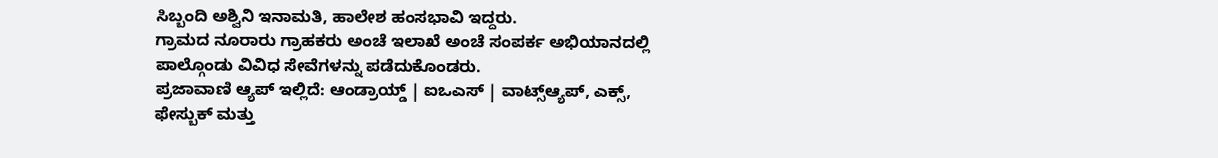ಸಿಬ್ಬಂದಿ ಅಶ್ವಿನಿ ಇನಾಮತಿ, ಹಾಲೇಶ ಹಂಸಭಾವಿ ಇದ್ದರು.
ಗ್ರಾಮದ ನೂರಾರು ಗ್ರಾಹಕರು ಅಂಚೆ ಇಲಾಖೆ ಅಂಚೆ ಸಂಪರ್ಕ ಅಭಿಯಾನದಲ್ಲಿ ಪಾಲ್ಗೊಂಡು ವಿವಿಧ ಸೇವೆಗಳನ್ನು ಪಡೆದುಕೊಂಡರು.
ಪ್ರಜಾವಾಣಿ ಆ್ಯಪ್ ಇಲ್ಲಿದೆ: ಆಂಡ್ರಾಯ್ಡ್ | ಐಒಎಸ್ | ವಾಟ್ಸ್ಆ್ಯಪ್, ಎಕ್ಸ್, ಫೇಸ್ಬುಕ್ ಮತ್ತು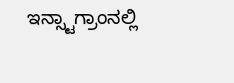ಇನ್ಸ್ಟಾಗ್ರಾಂನಲ್ಲಿ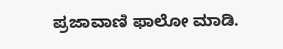ಪ್ರಜಾವಾಣಿ ಫಾಲೋ ಮಾಡಿ.